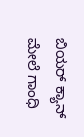ಬಿಯ‌ರ್ ಕ್ಯಾನ್ ಮೇಲೆ ಗಾಂಧಿ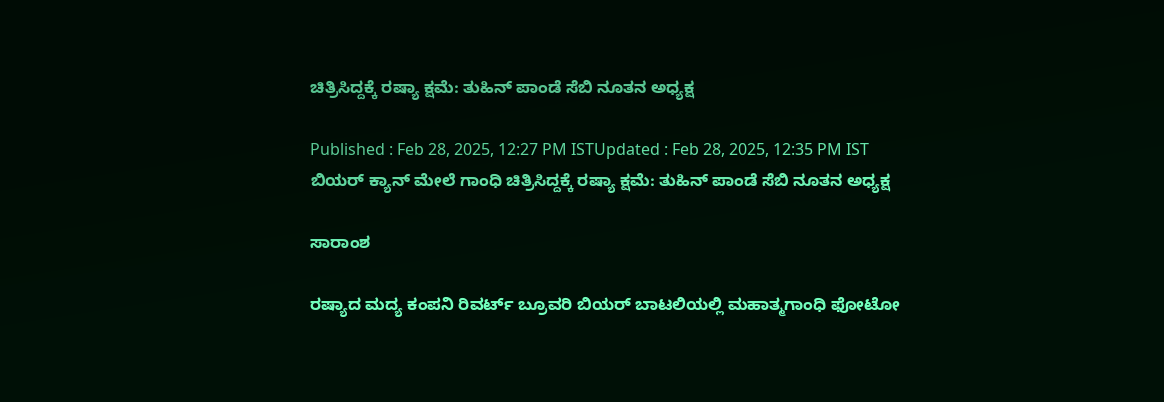ಚಿತ್ರಿಸಿದ್ದಕ್ಕೆ ರಷ್ಯಾ ಕ್ಷಮೆ: ತುಹಿನ್ ಪಾಂಡೆ ಸೆಬಿ ನೂತನ ಅಧ್ಯಕ್ಷ

Published : Feb 28, 2025, 12:27 PM ISTUpdated : Feb 28, 2025, 12:35 PM IST
ಬಿಯ‌ರ್ ಕ್ಯಾನ್ ಮೇಲೆ ಗಾಂಧಿ ಚಿತ್ರಿಸಿದ್ದಕ್ಕೆ ರಷ್ಯಾ ಕ್ಷಮೆ: ತುಹಿನ್ ಪಾಂಡೆ ಸೆಬಿ ನೂತನ ಅಧ್ಯಕ್ಷ

ಸಾರಾಂಶ

ರಷ್ಯಾದ ಮದ್ಯ ಕಂಪನಿ ರಿವರ್ಟ್ ಬ್ರೂವರಿ ಬಿಯರ್ ಬಾಟಲಿಯಲ್ಲಿ ಮಹಾತ್ಮಗಾಂಧಿ ಫೋಟೋ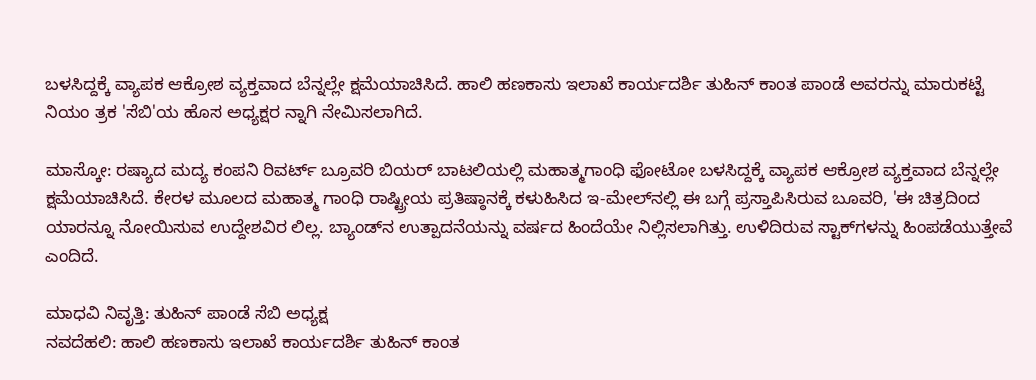ಬಳಸಿದ್ದಕ್ಕೆ ವ್ಯಾಪಕ ಆಕ್ರೋಶ ವ್ಯಕ್ತವಾದ ಬೆನ್ನಲ್ಲೇ ಕ್ಷಮೆಯಾಚಿಸಿದೆ. ಹಾಲಿ ಹಣಕಾಸು ಇಲಾಖೆ ಕಾರ್ಯದರ್ಶಿ ತುಹಿನ್ ಕಾಂತ ಪಾಂಡೆ ಅವರನ್ನು ಮಾರುಕಟ್ಟೆ ನಿಯಂ ತ್ರಕ 'ಸೆಬಿ'ಯ ಹೊಸ ಅಧ್ಯಕ್ಷರ ನ್ನಾಗಿ ನೇಮಿಸಲಾಗಿದೆ.

ಮಾಸ್ಕೋ: ರಷ್ಯಾದ ಮದ್ಯ ಕಂಪನಿ ರಿವರ್ಟ್ ಬ್ರೂವರಿ ಬಿಯರ್ ಬಾಟಲಿಯಲ್ಲಿ ಮಹಾತ್ಮಗಾಂಧಿ ಫೋಟೋ ಬಳಸಿದ್ದಕ್ಕೆ ವ್ಯಾಪಕ ಆಕ್ರೋಶ ವ್ಯಕ್ತವಾದ ಬೆನ್ನಲ್ಲೇ ಕ್ಷಮೆಯಾಚಿಸಿದೆ. ಕೇರಳ ಮೂಲದ ಮಹಾತ್ಮ ಗಾಂಧಿ ರಾಷ್ಟ್ರೀಯ ಪ್ರತಿಷ್ಠಾನಕ್ಕೆ ಕಳುಹಿಸಿದ ಇ-ಮೇಲ್‌ನಲ್ಲಿ ಈ ಬಗ್ಗೆ ಪ್ರಸ್ತಾಪಿಸಿರುವ ಬೂವರಿ, 'ಈ ಚಿತ್ರದಿಂದ ಯಾರನ್ನೂ ನೋಯಿಸುವ ಉದ್ದೇಶವಿರ ಲಿಲ್ಲ. ಬ್ಯಾಂಡ್‌ನ ಉತ್ಪಾದನೆಯನ್ನು ವರ್ಷದ ಹಿಂದೆಯೇ ನಿಲ್ಲಿಸಲಾಗಿತ್ತು. ಉಳಿದಿರುವ ಸ್ಟಾಕ್‌ಗಳನ್ನು ಹಿಂಪಡೆಯುತ್ತೇವೆ ಎಂದಿದೆ.

ಮಾಧವಿ ನಿವೃತ್ತಿ: ತುಹಿನ್ ಪಾಂಡೆ ಸೆಬಿ ಅಧ್ಯಕ್ಷ
ನವದೆಹಲಿ: ಹಾಲಿ ಹಣಕಾಸು ಇಲಾಖೆ ಕಾರ್ಯದರ್ಶಿ ತುಹಿನ್ ಕಾಂತ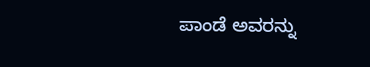ಪಾಂಡೆ ಅವರನ್ನು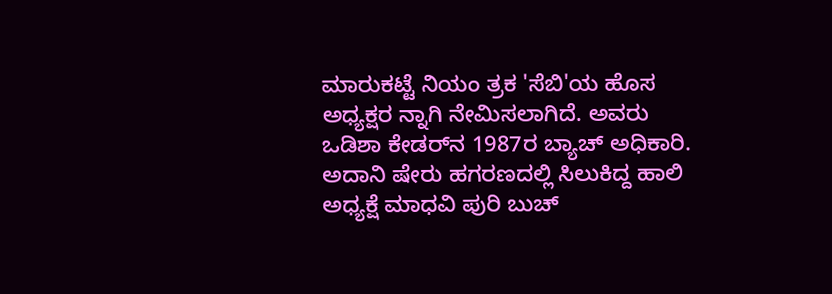ಮಾರುಕಟ್ಟೆ ನಿಯಂ ತ್ರಕ 'ಸೆಬಿ'ಯ ಹೊಸ ಅಧ್ಯಕ್ಷರ ನ್ನಾಗಿ ನೇಮಿಸಲಾಗಿದೆ. ಅವರು ಒಡಿಶಾ ಕೇಡರ್‌ನ 1987ರ ಬ್ಯಾಚ್ ಅಧಿಕಾರಿ. ಅದಾನಿ ಷೇರು ಹಗರಣದಲ್ಲಿ ಸಿಲುಕಿದ್ದ ಹಾಲಿ ಅಧ್ಯಕ್ಷೆ ಮಾಧವಿ ಪುರಿ ಬುಚ್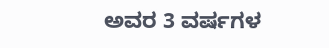ಅವರ 3 ವರ್ಷಗಳ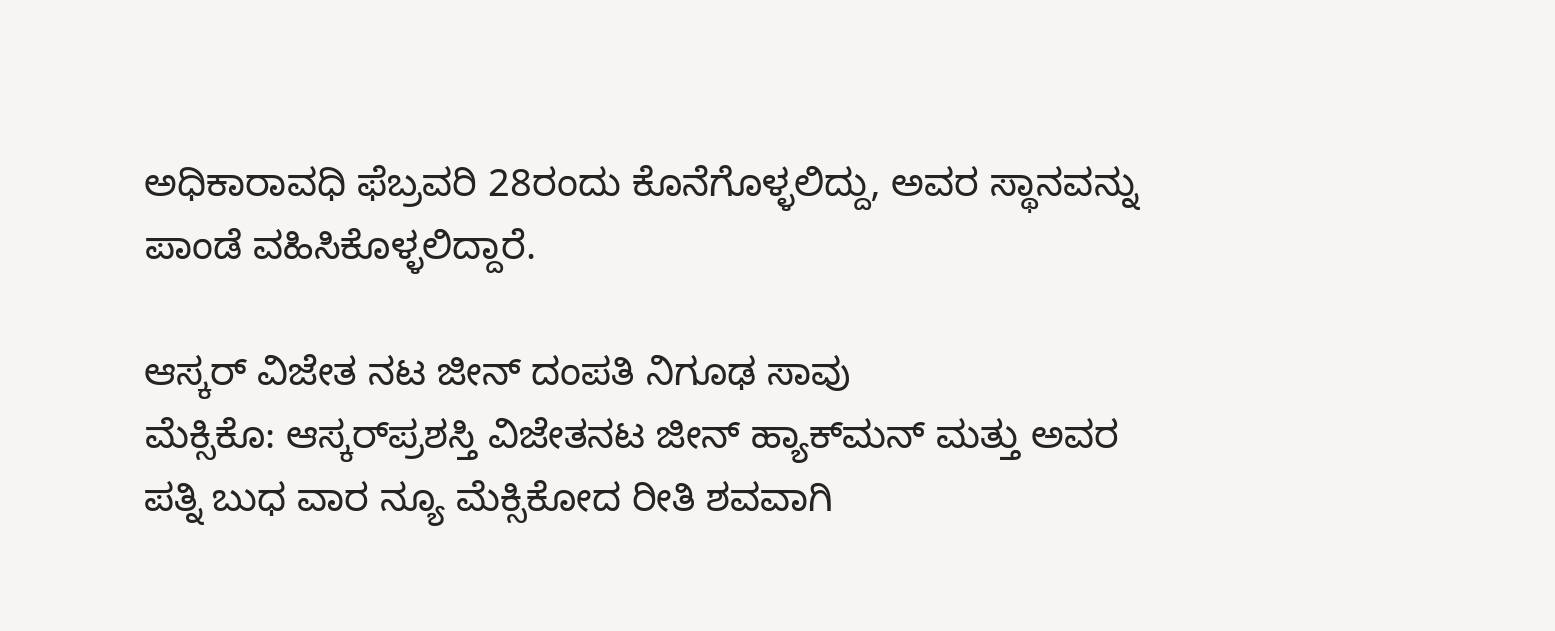ಅಧಿಕಾರಾವಧಿ ಫೆಬ್ರವರಿ 28ರಂದು ಕೊನೆಗೊಳ್ಳಲಿದ್ದು, ಅವರ ಸ್ಥಾನವನ್ನು ಪಾಂಡೆ ವಹಿಸಿಕೊಳ್ಳಲಿದ್ದಾರೆ.

ಆಸ್ಕರ್ ವಿಜೇತ ನಟ ಜೀನ್ ದಂಪತಿ ನಿಗೂಢ ಸಾವು
ಮೆಕ್ಸಿಕೊ: ಆಸ್ಕರ್‌ಪ್ರಶಸ್ತಿ ವಿಜೇತನಟ ಜೀನ್ ಹ್ಯಾಕ್‌ಮನ್ ಮತ್ತು ಅವರ ಪತ್ನಿ ಬುಧ ವಾರ ನ್ಯೂ ಮೆಕ್ಸಿಕೋದ ರೀತಿ ಶವವಾಗಿ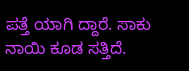ಪತ್ತೆ ಯಾಗಿ ದ್ದಾರೆ. ಸಾಕು ನಾಯಿ ಕೂಡ ಸತ್ತಿದೆ.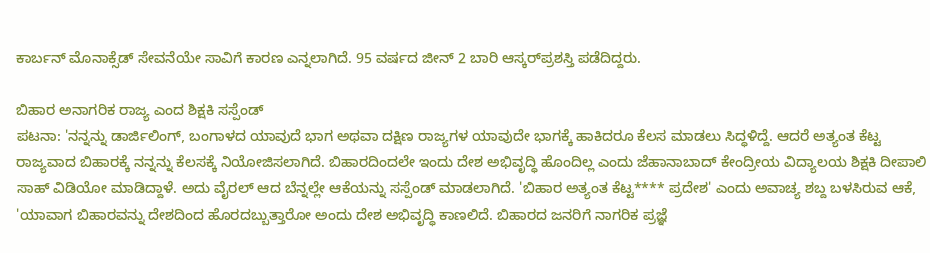ಕಾರ್ಬನ್ ಮೊನಾಕ್ಸೆಡ್ ಸೇವನೆಯೇ ಸಾವಿಗೆ ಕಾರಣ ಎನ್ನಲಾಗಿದೆ. 95 ವರ್ಷದ ಜೀನ್ 2 ಬಾರಿ ಆಸ್ಕರ್‌ಪ್ರಶಸ್ತಿ ಪಡೆದಿದ್ದರು.

ಬಿಹಾರ ಅನಾಗರಿಕ ರಾಜ್ಯ ಎಂದ ಶಿಕ್ಷಕಿ ಸಸ್ಪೆಂಡ್
ಪಟನಾ: 'ನನ್ನನ್ನು ಡಾರ್ಜಿಲಿಂಗ್, ಬಂಗಾಳದ ಯಾವುದೆ ಭಾಗ ಅಥವಾ ದಕ್ಷಿಣ ರಾಜ್ಯಗಳ ಯಾವುದೇ ಭಾಗಕ್ಕೆ ಹಾಕಿದರೂ ಕೆಲಸ ಮಾಡಲು ಸಿದ್ಧಳಿದ್ದೆ. ಆದರೆ ಅತ್ಯಂತ ಕೆಟ್ಟ ರಾಜ್ಯವಾದ ಬಿಹಾರಕ್ಕೆ ನನ್ನನ್ನು ಕೆಲಸಕ್ಕೆ ನಿಯೋಜಿಸಲಾಗಿದೆ. ಬಿಹಾರದಿಂದಲೇ ಇಂದು ದೇಶ ಅಭಿವೃದ್ಧಿ ಹೊಂದಿಲ್ಲ ಎಂದು ಜೆಹಾನಾಬಾದ್ ಕೇಂದ್ರೀಯ ವಿದ್ಯಾಲಯ ಶಿಕ್ಷಕಿ ದೀಪಾಲಿ ಸಾಹ್ ವಿಡಿಯೋ ಮಾಡಿದ್ದಾಳೆ. ಅದು ವೈರಲ್ ಆದ ಬೆನ್ನಲ್ಲೇ ಆಕೆಯನ್ನು ಸಸ್ಪೆಂಡ್ ಮಾಡಲಾಗಿದೆ. 'ಬಿಹಾರ ಅತ್ಯಂತ ಕೆಟ್ಟ**** ಪ್ರದೇಶ' ಎಂದು ಅವಾಚ್ಯ ಶಬ್ದ ಬಳಸಿರುವ ಆಕೆ, 'ಯಾವಾಗ ಬಿಹಾರವನ್ನು ದೇಶದಿಂದ ಹೊರದಬ್ಬುತ್ತಾರೋ ಅಂದು ದೇಶ ಅಭಿವೃದ್ಧಿ ಕಾಣಲಿದೆ. ಬಿಹಾರದ ಜನರಿಗೆ ನಾಗರಿಕ ಪ್ರಜ್ಞೆ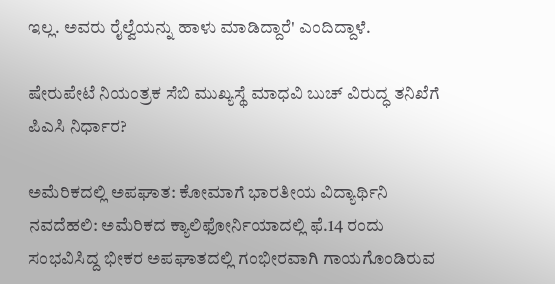ಇಲ್ಲ. ಅವರು ರೈಲ್ವೆಯನ್ನು ಹಾಳು ಮಾಡಿದ್ದಾರೆ' ಎಂದಿದ್ದಾಳೆ.

ಷೇರುಪೇಟೆ ನಿಯಂತ್ರಕ ಸೆಬಿ ಮುಖ್ಯಸ್ಥೆ ಮಾಧವಿ ಬುಚ್‌ ವಿರುದ್ಧ ತನಿಖೆಗೆ ಪಿಎಸಿ ನಿರ್ಧಾರ?

ಅಮೆರಿಕದಲ್ಲಿ ಅಪಘಾತ: ಕೋಮಾಗೆ ಭಾರತೀಯ ವಿದ್ಯಾರ್ಥಿನಿ
ನವದೆಹಲಿ: ಅಮೆರಿಕದ ಕ್ಯಾಲಿಫೋರ್ನಿಯಾದಲ್ಲಿ ಫೆ.14 ರಂದು ಸಂಭವಿಸಿದ್ದ ಭೀಕರ ಅಪಘಾತದಲ್ಲಿ ಗಂಭೀರವಾಗಿ ಗಾಯಗೊಂಡಿರುವ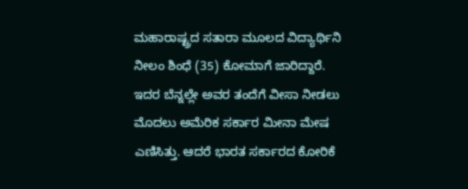ಮಹಾರಾಷ್ಟ್ರದ ಸತಾರಾ ಮೂಲದ ವಿದ್ಯಾರ್ಥಿನಿ ನೀಲಂ ಶಿಂಧೆ (35) ಕೋಮಾಗೆ ಜಾರಿದ್ದಾರೆ. ಇದರ ಬೆನ್ನಲ್ಲೇ ಅವರ ತಂದೆಗೆ ವೀಸಾ ನೀಡಲು ಮೊದಲು ಅಮೆರಿಕ ಸರ್ಕಾರ ಮೀನಾ ಮೇಷ ಎಣಿಸಿತ್ತು. ಆದರೆ ಭಾರತ ಸರ್ಕಾರದ ಕೋರಿಕೆ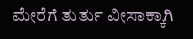ಮೇರೆಗೆ ತುರ್ತು ವೀಸಾಕ್ಕಾಗಿ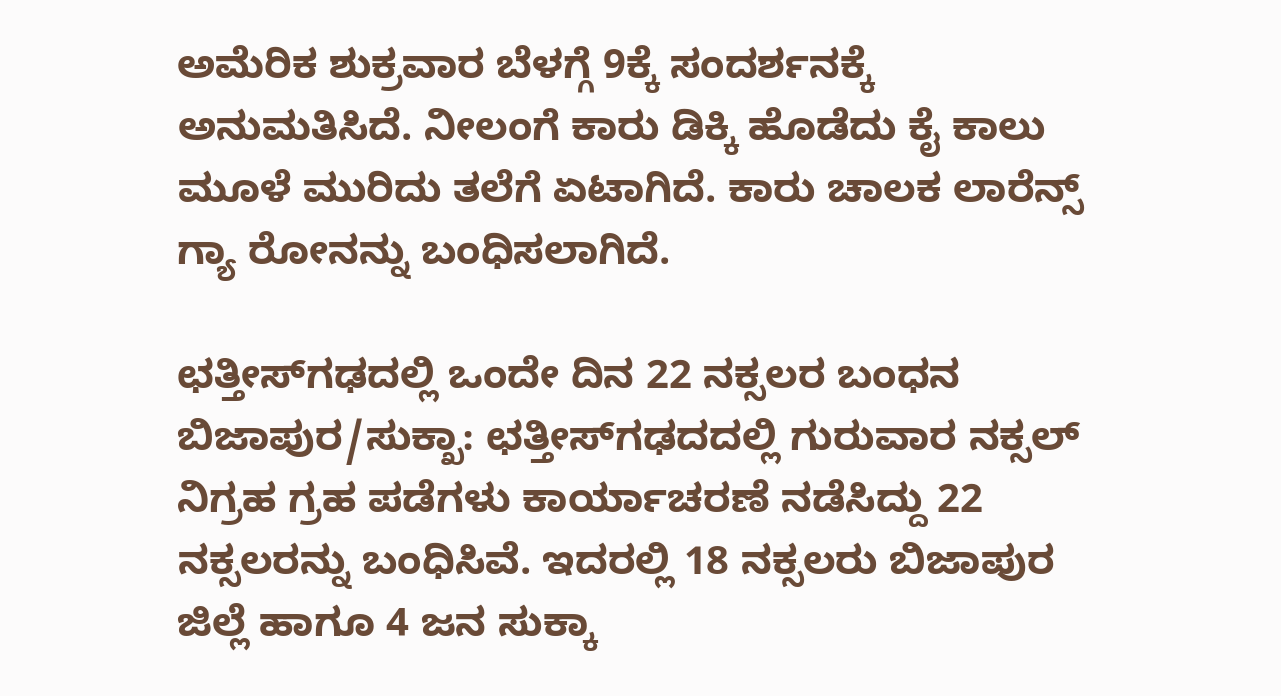ಅಮೆರಿಕ ಶುಕ್ರವಾರ ಬೆಳಗ್ಗೆ 9ಕ್ಕೆ ಸಂದರ್ಶನಕ್ಕೆ ಅನುಮತಿಸಿದೆ. ನೀಲಂಗೆ ಕಾರು ಡಿಕ್ಕಿ ಹೊಡೆದು ಕೈ ಕಾಲು ಮೂಳೆ ಮುರಿದು ತಲೆಗೆ ಏಟಾಗಿದೆ. ಕಾರು ಚಾಲಕ ಲಾರೆನ್ಸ್ ಗ್ಯಾ ರೋನನ್ನು ಬಂಧಿಸಲಾಗಿದೆ.

ಛತ್ತೀಸ್‌ಗಢದಲ್ಲಿ ಒಂದೇ ದಿನ 22 ನಕ್ಸಲರ ಬಂಧನ
ಬಿಜಾಪುರ/ಸುಕ್ಖಾ: ಛತ್ತೀಸ್‌ಗಢದದಲ್ಲಿ ಗುರುವಾರ ನಕ್ಸಲ್ ನಿಗ್ರಹ ಗ್ರಹ ಪಡೆಗಳು ಕಾರ್ಯಾಚರಣೆ ನಡೆಸಿದ್ದು 22 ನಕ್ಸಲರನ್ನು ಬಂಧಿಸಿವೆ. ಇದರಲ್ಲಿ 18 ನಕ್ಸಲರು ಬಿಜಾಪುರ ಜಿಲ್ಲೆ ಹಾಗೂ 4 ಜನ ಸುಕ್ಕಾ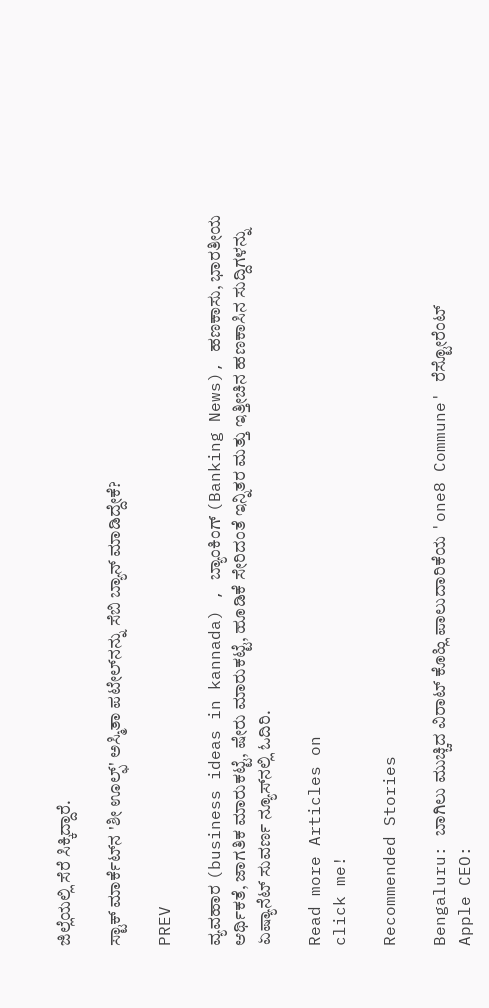ಜಿಲ್ಲೆಯಲ್ಲಿ ಸೆರೆ ಸಿಕ್ಕಿದ್ದಾರೆ.

ಸ್ಟಾಕ್ ಮಾರ್ಕೆಟ್‌ನ 'ಶೀ ಊಲ್ಫ್‌' ಅಸ್ಮಿತಾ ಪಟೇಲ್‌ನನ್ನು ಸೆಬಿ ಬ್ಯಾನ್ ಮಾಡಿದ್ದೇಕೆ?

PREV

ವ್ಯವಹಾರ (business ideas in kannada) , ಬ್ಯಾಂಕಿಂಗ್ (Banking News), ಹಣಕಾಸು, ಭಾರತೀಯ ಆರ್ಥಿಕತೆ, ಜಾಗತಿಕ ಮಾರುಕಟ್ಟೆ, ಷೇರು ಮಾರುಕಟ್ಟೆ, ಹೂಡಿಕೆ ಸೇರಿದಂತೆ ಇನ್ನಿತರ ಮತ್ತು ಇತ್ತೀಚಿನ ಹಣಕಾಸಿನ ಸುದ್ದಿಗಳನ್ನು ಏಷ್ಯಾನೆಟ್ ಸುವರ್ಣ ನ್ಯೂಸ್‌ನಲ್ಲಿ ಓದಿರಿ.

Read more Articles on
click me!

Recommended Stories

Bengaluru: ಬಾಗಿಲು ಮುಚ್ಚಿದ ವಿರಾಟ್ ಕೊಹ್ಲಿ ಪಾಲುದಾರಿಕೆಯ 'one8 Commune' ರೆಸ್ಟೋರೆಂಟ್
Apple CEO: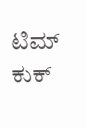ಟಿಮ್ ಕುಕ್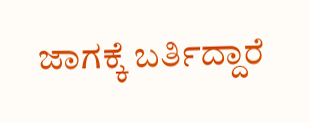ಜಾಗಕ್ಕೆ ಬರ್ತಿದ್ದಾರೆ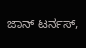ಜಾನ್ ಟರ್ನಸ್,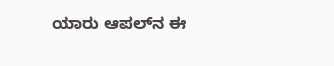ಯಾರು ಆಪಲ್‌ನ ಈ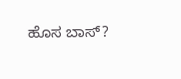ಹೊಸ ಬಾಸ್?